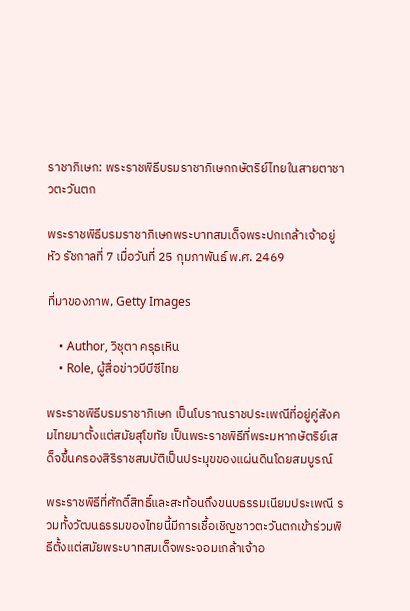ราชาภิเษก: พระราชพิธีบรมราชาภิเษกกษัตริย์ไทยในสายตาชาวตะวันตก

พระราชพิธีบรมราชาภิเษกพระบาทสมเด็จพระปกเกล้าเจ้าอยู่หัว รัชกาลที่ 7 เมื่อวันที่ 25 กุมภาพันธ์ พ.ศ. 2469

ที่มาของภาพ, Getty Images

    • Author, วิชุตา ครุธเหิน
    • Role, ผู้สื่อข่าวบีบีซีไทย

พระราชพิธีบรมราชาภิเษก เป็นโบราณราชประเพณีที่อยู่คู่สังคมไทยมาตั้งแต่สมัยสุโขทัย เป็นพระราชพิธีที่พระมหากษัตริย์เสด็จขึ้นครองสิริราชสมบัติเป็นประมุขของแผ่นดินโดยสมบูรณ์

พระราชพิธีที่ศักดิ์สิทธิ์และสะท้อนถึงขนบธรรมเนียมประเพณี รวมทั้งวัฒนธรรมของไทยนี้มีการเชื้อเชิญชาวตะวันตกเข้าร่วมพิธีตั้งแต่สมัยพระบาทสมเด็จพระจอมเกล้าเจ้าอ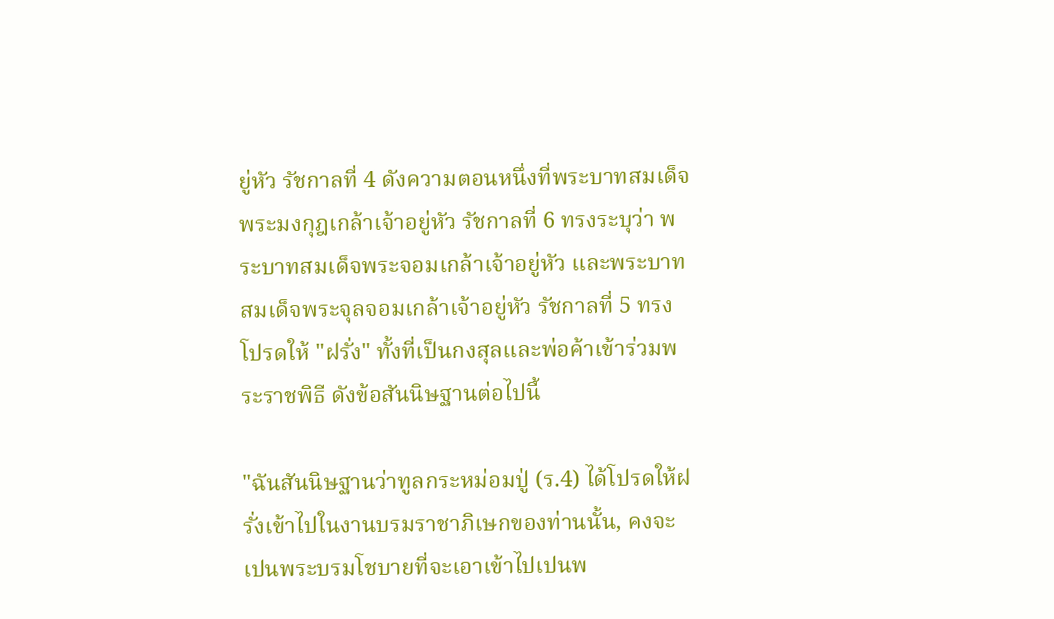ยู่หัว รัชกาลที่ 4 ดังความตอนหนึ่งที่พระบาทสมเด็จพระมงกุฎเกล้าเจ้าอยู่หัว รัชกาลที่ 6 ทรงระบุว่า พระบาทสมเด็จพระจอมเกล้าเจ้าอยู่หัว และพระบาทสมเด็จพระจุลจอมเกล้าเจ้าอยู่หัว รัชกาลที่ 5 ทรงโปรดให้ "ฝรั่ง" ทั้งที่เป็นกงสุลและพ่อค้าเข้าร่วมพระราชพิธี ดังข้อสันนิษฐานต่อไปนี้

"ฉันสันนิษฐานว่าทูลกระหม่อมปู่ (ร.4) ได้โปรดให้ฝรั่งเข้าไปในงานบรมราชาภิเษกของท่านนั้น, คงจะเปนพระบรมโชบายที่จะเอาเข้าไปเปนพ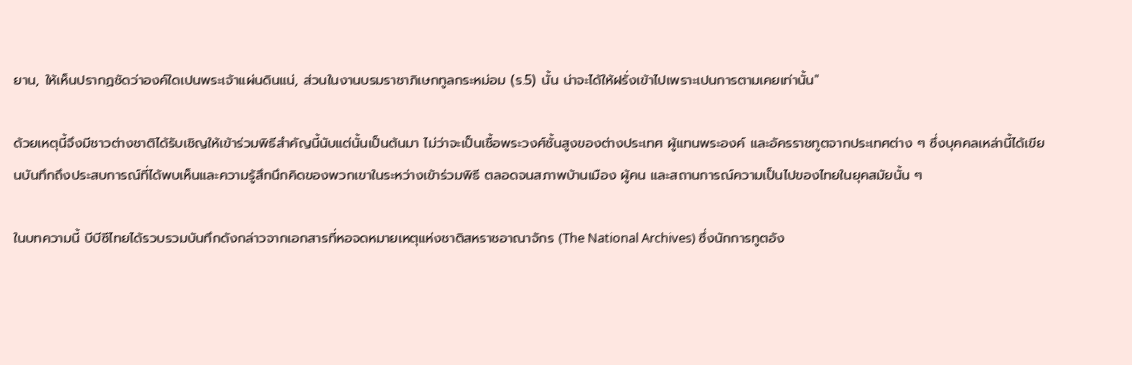ยาน, ให้เห็นปรากฏชัดว่าองค์ใดเปนพระเจ้าแผ่นดินแน่, ส่วนในงานบรมราชาภิเษกทูลกระหม่อม (ร.5) นั้น น่าจะได้ให้ฝรั่งเข้าไปเพราะเปนการตามเคยเท่านั้น"

ด้วยเหตุนี้จึงมีชาวต่างชาติได้รับเชิญให้เข้าร่วมพิธีสำคัญนี้นับแต่นั้นเป็นต้นมา ไม่ว่าจะเป็นเชื้อพระวงศ์ชั้นสูงของต่างประเทศ ผู้แทนพระองค์ และอัครราชทูตจากประเทศต่าง ๆ ซึ่งบุคคลเหล่านี้ได้เขียนบันทึกถึงประสบการณ์ที่ได้พบเห็นและความรู้สึกนึกคิดของพวกเขาในระหว่างเข้าร่วมพิธี ตลอดจนสภาพบ้านเมือง ผู้คน และสถานการณ์ความเป็นไปของไทยในยุคสมัยนั้น ๆ

ในบทความนี้ บีบีซีไทยได้รวบรวมบันทึกดังกล่าวจากเอกสารที่หอจดหมายเหตุแห่งชาติสหราชอาณาจักร (The National Archives) ซึ่งนักการทูตอัง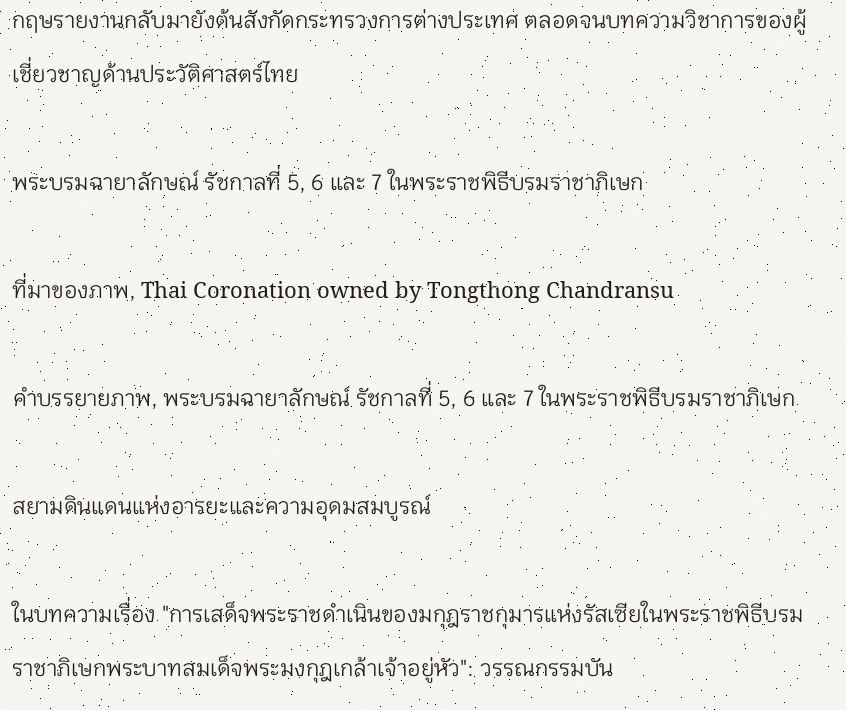กฤษรายงานกลับมายังต้นสังกัดกระทรวงการต่างประเทศ ตลอดจนบทความวิชาการของผู้เชี่ยวชาญด้านประวัติศาสตร์ไทย

พระบรมฉายาลักษณ์ รัชกาลที่ 5, 6 และ 7 ในพระราชพิธีบรมราชาภิเษก

ที่มาของภาพ, Thai Coronation owned by Tongthong Chandransu

คำบรรยายภาพ, พระบรมฉายาลักษณ์ รัชกาลที่ 5, 6 และ 7 ในพระราชพิธีบรมราชาภิเษก

สยามดินแดนแห่งอารยะและความอุดมสมบูรณ์

ในบทความเรื่อง "การเสด็จพระราชดำเนินของมกุฎราชกุมารแห่งรัสเซียในพระราชพิธีบรมราชาภิเษกพระบาทสมเด็จพระมงกุฎเกล้าเจ้าอยู่หัว": วรรณกรรมบัน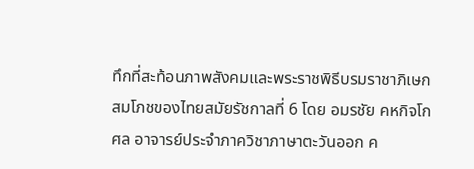ทึกที่สะท้อนภาพสังคมและพระราชพิธีบรมราชาภิเษกสมโภชของไทยสมัยรัชกาลที่ 6 โดย อมรชัย คหกิจโกศล อาจารย์ประจำภาควิชาภาษาตะวันออก ค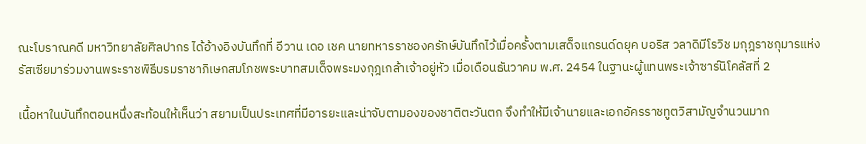ณะโบราณคดี มหาวิทยาลัยศิลปากร ได้อ้างอิงบันทึกที่ อีวาน เดอ เชค นายทหารราชองครักษ์บันทึกไว้เมื่อครั้งตามเสด็จแกรนด์ดยุค บอริส วลาดิมีโรวิช มกุฎราชกุมารแห่งรัสเซียมาร่วมงานพระราชพิธีบรมราชาภิเษกสมโภชพระบาทสมเด็จพระมงกุฎเกล้าเจ้าอยู่หัว เมื่อเดือนธันวาคม พ.ศ. 2454 ในฐานะผู้แทนพระเจ้าซาร์นิโคลัสที่ 2

เนื้อหาในบันทึกตอนหนึ่งสะท้อนให้เห็นว่า สยามเป็นประเทศที่มีอารยะและน่าจับตามองของชาติตะวันตก จึงทำให้มีเจ้านายและเอกอัครราชทูตวิสามัญจำนวนมาก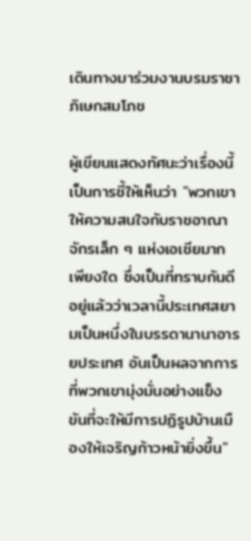เดินทางมาร่วมงานบรมราชาภิเษกสมโภช

ผู้เขียนแสดงทัศนะว่าเรื่องนี้เป็นการชี้ให้เห็นว่า "พวกเขาให้ความสนใจกับราชอาณาจักรเล็ก ๆ แห่งเอเชียมากเพียงใด ซึ่งเป็นที่ทราบกันดีอยู่แล้วว่าเวลานี้ประเทศสยามเป็นหนึ่งในบรรดานานาอารยประเทศ อันเป็นผลจากการที่พวกเขามุ่งมั่นอย่างแข็งขันที่จะให้มีการปฏิรูปบ้านเมืองให้เจริญก้าวหน้ายิ่งขึ้น"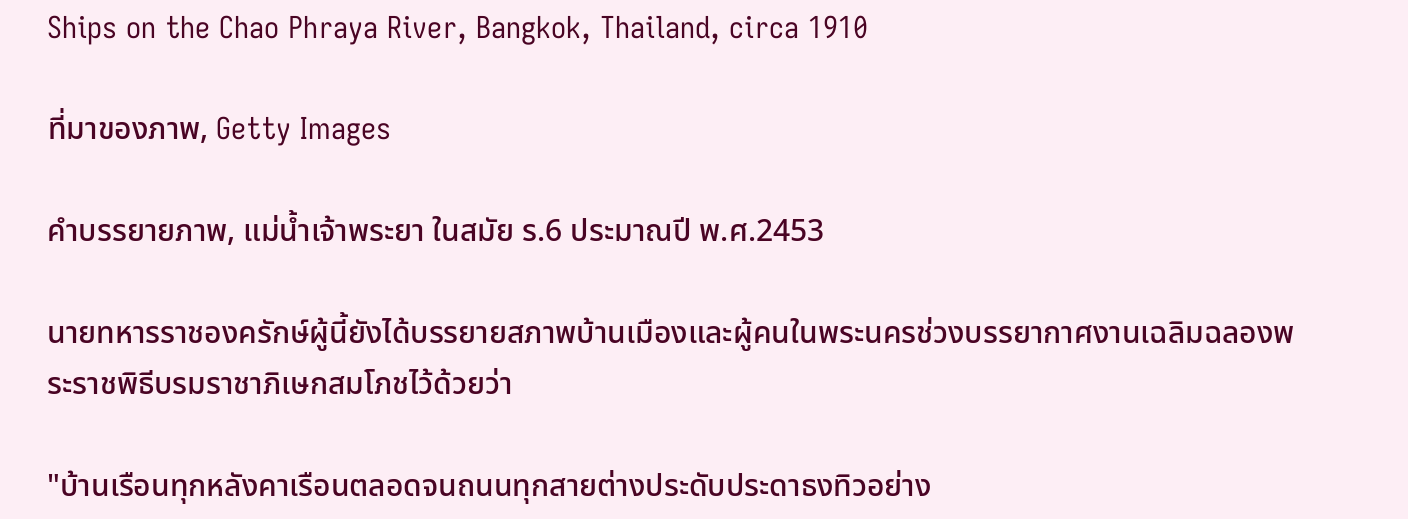Ships on the Chao Phraya River, Bangkok, Thailand, circa 1910

ที่มาของภาพ, Getty Images

คำบรรยายภาพ, แม่น้ำเจ้าพระยา ในสมัย ร.6 ประมาณปี พ.ศ.2453

นายทหารราชองครักษ์ผู้นี้ยังได้บรรยายสภาพบ้านเมืองและผู้คนในพระนครช่วงบรรยากาศงานเฉลิมฉลองพระราชพิธีบรมราชาภิเษกสมโภชไว้ด้วยว่า

"บ้านเรือนทุกหลังคาเรือนตลอดจนถนนทุกสายต่างประดับประดาธงทิวอย่าง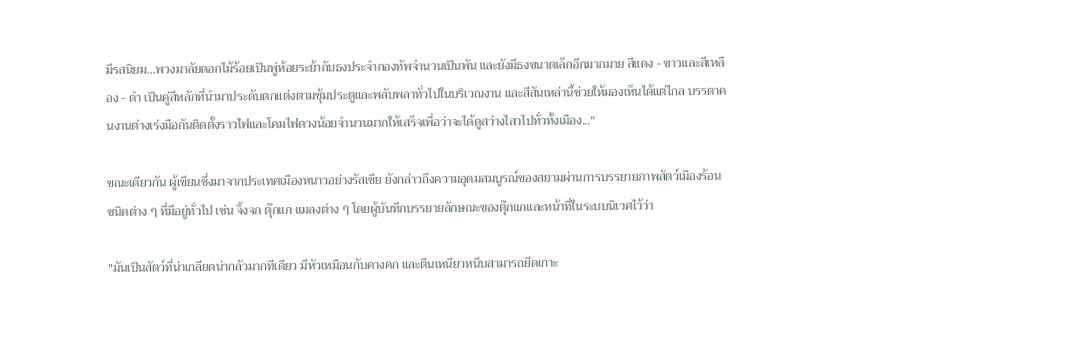มีรสนิยม...พวงมาลัยดอกไม้ร้อยเป็นพู่ห้อยระย้ากับธงประจำกองทัพจำนวนเป็นพัน และยังมีธงขนาดเล็กอีกมากมาย สีแดง - ขาวและสีเหลือง - ดำ เป็นคู่สีหลักที่นำมาประดับตกแต่งตามซุ้มประตูและพลับพลาทั่วไปในบริเวณงาน และสีสันเหล่านี้ช่วยให้มองเห็นได้แต่ไกล บรรดาคนงานต่างเร่งมือกันติดตั้งราวไฟและโคมไฟดวงน้อยจำนวนมากให้เสร็จเพื่อว่าจะได้ดูสว่างไสวไปทั่วทั้งเมือง..."

ขณะเดียวกัน ผู้เขียนซึ่งมาจากประเทศเมืองหนาวอย่างรัสเซีย ยังกล่าวถึงความอุดมสมบูรณ์ของสยามผ่านการบรรยายภาพสัตว์เมืองร้อนชนิดต่าง ๆ ที่มีอยู่ทั่วไป เช่น จิ้งจก ตุ๊กแก แมลงต่าง ๆ โดยผู้บันทึกบรรยายลักษณะของตุ๊กแกและหน้าที่ในระบบนิเวศไว้ว่า

"มันเป็นสัตว์ที่น่าเกลียดน่ากลัวมากทีเดียว มีหัวเหมือนกับคางคก และตีนเหนียวหนึบสามารถยึดเกาะ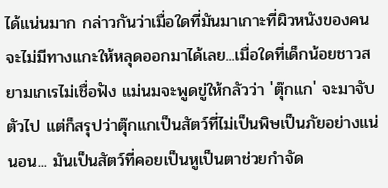ได้แน่นมาก กล่าวกันว่าเมื่อใดที่มันมาเกาะที่ผิวหนังของคนจะไม่มีทางแกะให้หลุดออกมาได้เลย...เมื่อใดที่เด็กน้อยชาวสยามเกเรไม่เชื่อฟัง แม่นมจะพูดขู่ให้กลัวว่า 'ตุ๊กแก' จะมาจับตัวไป แต่ก็สรุปว่าตุ๊กแกเป็นสัตว์ที่ไม่เป็นพิษเป็นภัยอย่างแน่นอน... มันเป็นสัตว์ที่คอยเป็นหูเป็นตาช่วยกำจัด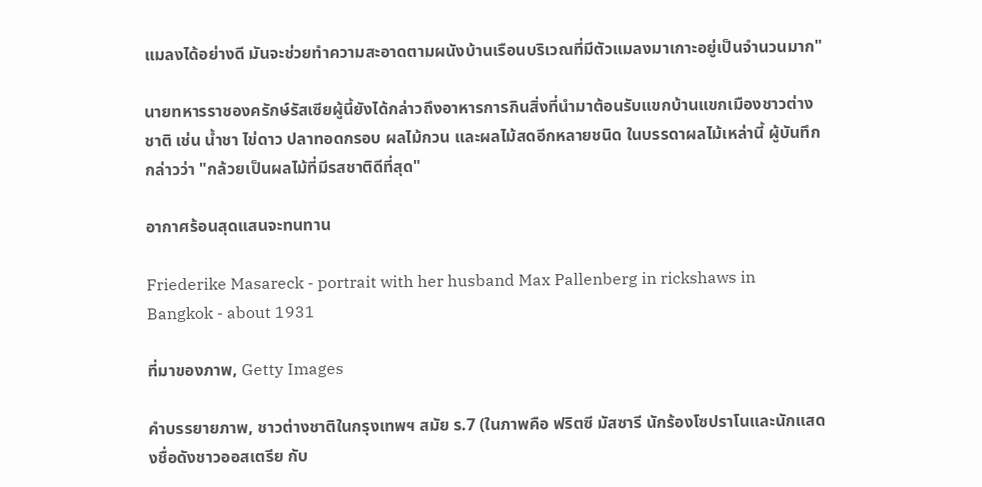แมลงได้อย่างดี มันจะช่วยทำความสะอาดตามผนังบ้านเรือนบริเวณที่มีตัวแมลงมาเกาะอยู่เป็นจำนวนมาก"

นายทหารราชองครักษ์รัสเซียผู้นี้ยังได้กล่าวถึงอาหารการกินสิ่งที่นำมาต้อนรับแขกบ้านแขกเมืองชาวต่างชาติ เช่น น้ำชา ไข่ดาว ปลาทอดกรอบ ผลไม้กวน และผลไม้สดอีกหลายชนิด ในบรรดาผลไม้เหล่านี้ ผู้บันทึกกล่าวว่า "กล้วยเป็นผลไม้ที่มีรสชาติดีที่สุด"

อากาศร้อนสุดแสนจะทนทาน

Friederike Masareck - portrait with her husband Max Pallenberg in rickshaws in Bangkok - about 1931

ที่มาของภาพ, Getty Images

คำบรรยายภาพ, ชาวต่างชาติในกรุงเทพฯ สมัย ร.7 (ในภาพคือ ฟริตซี มัสซารี นักร้องโซปราโนและนักแสดงชื่อดังชาวออสเตรีย กับ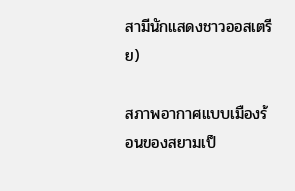สามีนักแสดงชาวออสเตรีย)

สภาพอากาศแบบเมืองร้อนของสยามเป็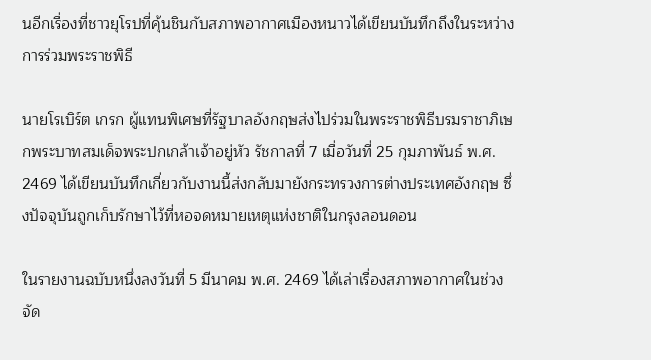นอีกเรื่องที่ชาวยุโรปที่คุ้นชินกับสภาพอากาศเมืองหนาวได้เขียนบันทึกถึงในระหว่างการร่วมพระราชพิธี

นายโรเบิร์ต เกรก ผู้แทนพิเศษที่รัฐบาลอังกฤษส่งไปร่วมในพระราชพิธีบรมราชาภิเษกพระบาทสมเด็จพระปกเกล้าเจ้าอยู่หัว รัชกาลที่ 7 เมื่อวันที่ 25 กุมภาพันธ์ พ.ศ. 2469 ได้เขียนบันทึกเกี่ยวกับงานนี้ส่งกลับมายังกระทรวงการต่างประเทศอังกฤษ ซึ่งปัจจุบันถูกเก็บรักษาไว้ที่หอจดหมายเหตุแห่งชาติในกรุงลอนดอน

ในรายงานฉบับหนึ่งลงวันที่ 5 มีนาคม พ.ศ. 2469 ได้เล่าเรื่องสภาพอากาศในช่วงจัด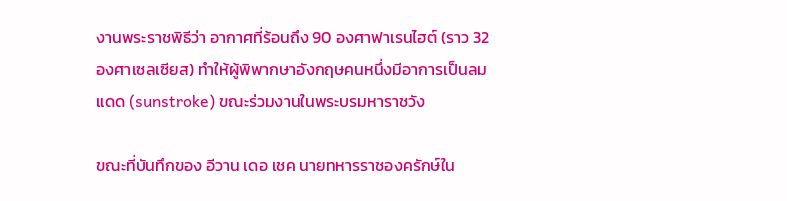งานพระราชพิธีว่า อากาศที่ร้อนถึง 90 องศาฟาเรนไฮต์ (ราว 32 องศาเซลเซียส) ทำให้ผู้พิพากษาอังกฤษคนหนึ่งมีอาการเป็นลมแดด (sunstroke) ขณะร่วมงานในพระบรมหาราชวัง

ขณะที่บันทึกของ อีวาน เดอ เชค นายทหารราชองครักษ์ใน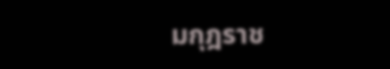มกุฎราช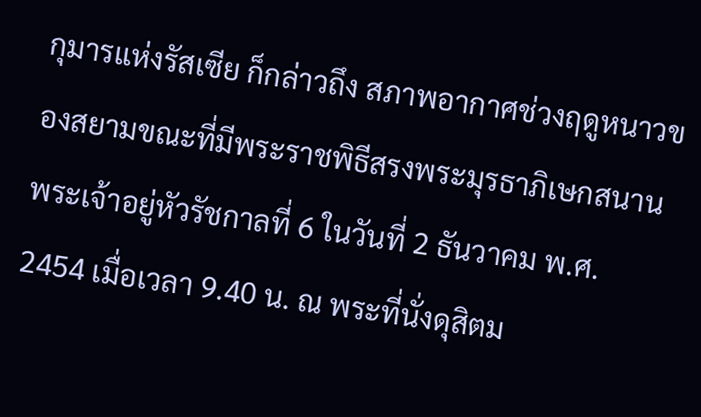กุมารแห่งรัสเซีย ก็กล่าวถึง สภาพอากาศช่วงฤดูหนาวของสยามขณะที่มีพระราชพิธีสรงพระมุรธาภิเษกสนาน พระเจ้าอยู่หัวรัชกาลที่ 6 ในวันที่ 2 ธันวาคม พ.ศ. 2454 เมื่อเวลา 9.40 น. ณ พระที่นั่งดุสิตม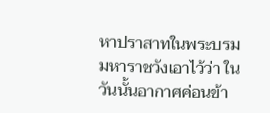หาปราสาทในพระบรมมหาราชวังเอาไว้ว่า ในวันนั้นอากาศค่อนข้า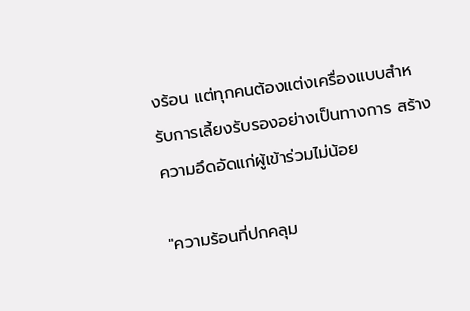งร้อน แต่ทุกคนต้องแต่งเครื่องแบบสำหรับการเลี้ยงรับรองอย่างเป็นทางการ สร้างความอึดอัดแก่ผู้เข้าร่วมไม่น้อย

"ความร้อนที่ปกคลุม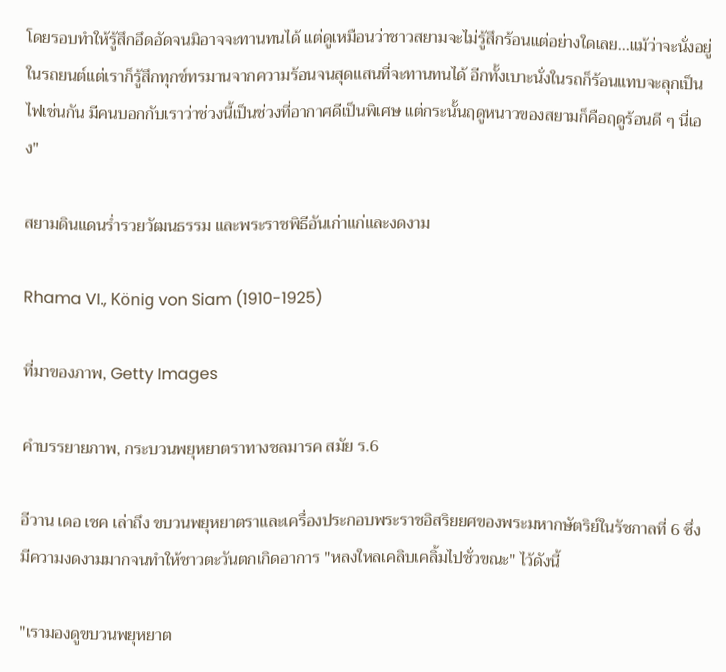โดยรอบทำให้รู้สึกอึดอัดจนมิอาจจะทานทนได้ แต่ดูเหมือนว่าชาวสยามจะไม่รู้สึกร้อนแต่อย่างใดเลย...แม้ว่าจะนั่งอยู่ในรถยนต์แต่เราก็รู้สึกทุกข์ทรมานจากความร้อนจนสุดแสนที่จะทานทนได้ อีกทั้งเบาะนั่งในรถก็ร้อนแทบจะลุกเป็นไฟเช่นกัน มีคนบอกกับเราว่าช่วงนี้เป็นช่วงที่อากาศดีเป็นพิเศษ แต่กระนั้นฤดูหนาวของสยามก็คือฤดูร้อนดี ๆ นี่เอง"

สยามดินแดนร่ำรวยวัฒนธรรม และพระราชพิธีอันเก่าแก่และงดงาม

Rhama VI., König von Siam (1910-1925)

ที่มาของภาพ, Getty Images

คำบรรยายภาพ, กระบวนพยุหยาตราทางชลมารค สมัย ร.6

อีวาน เดอ เชค เล่าถึง ขบวนพยุหยาตราและเครื่องประกอบพระราชอิสริยยศของพระมหากษัตริย์ในรัชกาลที่ 6 ซึ่งมีความงดงามมากจนทำให้ชาวตะวันตกเกิดอาการ "หลงใหลเคลิบเคลิ้มไปชั่วขณะ" ไว้ดังนี้

"เรามองดูขบวนพยุหยาต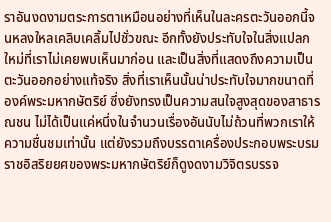ราอันงดงามตระการตาเหมือนอย่างที่เห็นในละครตะวันออกนี้จนหลงใหลเคลิบเคลิ้มไปชั่วขณะ อีกทั้งยังประทับใจในสิ่งแปลกใหม่ที่เราไม่เคยพบเห็นมาก่อน และเป็นสิ่งที่แสดงถึงความเป็นตะวันออกอย่างแท้จริง สิ่งที่เราเห็นนั้นน่าประทับใจมากขนาดที่องค์พระมหากษัตริย์ ซึ่งยังทรงเป็นความสนใจสูงสุดของสาธารณชน ไม่ได้เป็นแค่หนึ่งในจำนวนเรื่องอันนับไม่ถ้วนที่พวกเราให้ความชื่นชมเท่านั้น แต่ยังรวมถึงบรรดาเครื่องประกอบพระบรมราชอิสริยยศของพระมหากษัตริย์ก็ดูงดงามวิจิตรบรรจ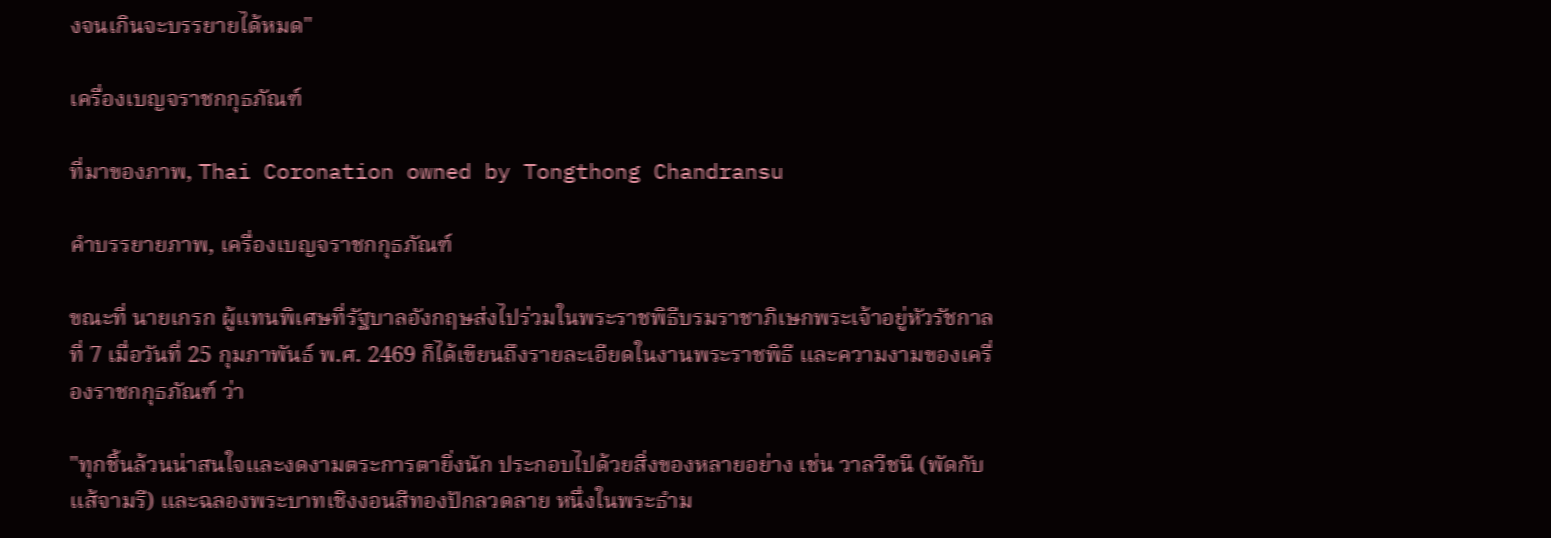งจนเกินจะบรรยายได้หมด"

เครื่องเบญจราชกกุธภัณฑ์

ที่มาของภาพ, Thai Coronation owned by Tongthong Chandransu

คำบรรยายภาพ, เครื่องเบญจราชกกุธภัณฑ์

ขณะที่ นายเกรก ผู้แทนพิเศษที่รัฐบาลอังกฤษส่งไปร่วมในพระราชพิธีบรมราชาภิเษกพระเจ้าอยู่หัวรัชกาลที่ 7 เมื่อวันที่ 25 กุมภาพันธ์ พ.ศ. 2469 ก็ได้เขียนถึงรายละเอียดในงานพระราชพิธี และความงามของเครื่องราชกกุธภัณฑ์ ว่า

"ทุกชิ้นล้วนน่าสนใจและงดงามตระการตายิ่งนัก ประกอบไปด้วยสิ่งของหลายอย่าง เช่น วาลวีชนี (พัดกับแส้จามรี) และฉลองพระบาทเชิงงอนสีทองปักลวดลาย หนึ่งในพระธำม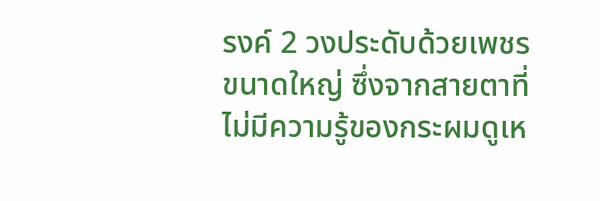รงค์ 2 วงประดับด้วยเพชรขนาดใหญ่ ซึ่งจากสายตาที่ไม่มีความรู้ของกระผมดูเห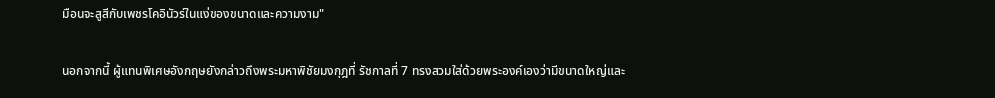มือนจะสูสีกับเพชรโคอินัวร์ในแง่ของขนาดและความงาม"

นอกจากนี้ ผู้แทนพิเศษอังกฤษยังกล่าวถึงพระมหาพิชัยมงกุฎที่ รัชกาลที่ 7 ทรงสวมใส่ด้วยพระองค์เองว่ามีขนาดใหญ่และ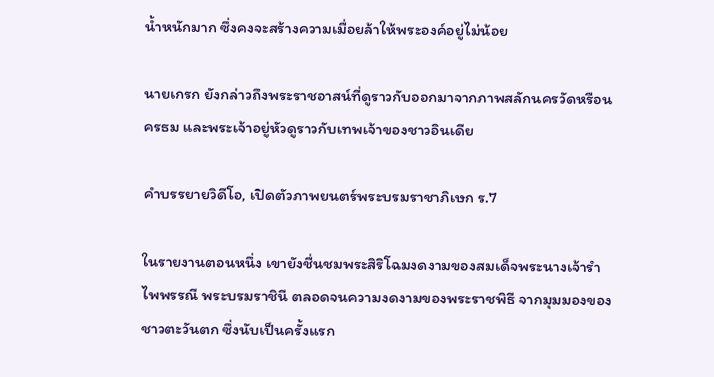น้ำหนักมาก ซึ่งคงจะสร้างความเมื่อยล้าให้พระองค์อยู่ไม่น้อย

นายเกรก ยังกล่าวถึงพระราชอาสน์ที่ดูราวกับออกมาจากภาพสลักนครวัดหรือนครธม และพระเจ้าอยู่หัวดูราวกับเทพเจ้าของชาวอินเดีย

คำบรรยายวิดีโอ, เปิดตัวภาพยนตร์พระบรมราชาภิเษก ร.7

ในรายงานตอนหนึ่ง เขายังชื่นชมพระสิริโฉมงดงามของสมเด็จพระนางเจ้ารำไพพรรณี พระบรมราชินี ตลอดจนความงดงามของพระราชพิธี จากมุมมองของชาวตะวันตก ซึ่งนับเป็นครั้งแรก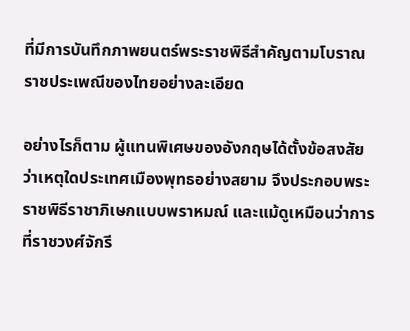ที่มีการบันทึกภาพยนตร์พระราชพิธีสำคัญตามโบราณราชประเพณีของไทยอย่างละเอียด

อย่างไรก็ตาม ผู้แทนพิเศษของอังกฤษได้ตั้งข้อสงสัยว่าเหตุใดประเทศเมืองพุทธอย่างสยาม จึงประกอบพระราชพิธีราชาภิเษกแบบพราหมณ์ และแม้ดูเหมือนว่าการที่ราชวงศ์จักรี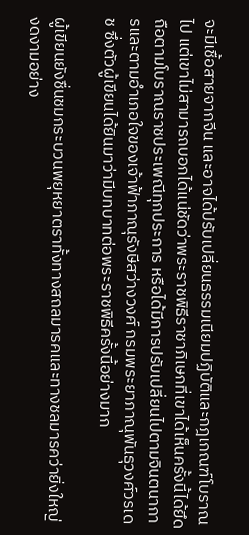จะมีเชื้อสายจากจีน และอาจได้ปรับเปลี่ยนธรรมเนียมปฏิบัติและกฎเกณฑ์โบราณไป แต่เขาไม่สามารถบอกได้แน่ชัดว่าพระราชพิธีราชาภิเษกที่เขาได้เห็นครั้งนี้ได้ยึดถือตามโบราณราชประเพณีทุกประการ หรือได้มีการปรับเปลี่ยนไปตามจินตนาการและตามอำเภอใจของเจ้าฟ้าภาณุรังษีสว่างวงศ์ กรมพระยาภาณุพันธุวงศ์วรเดช ซึ่งตัวผู้เขียนได้ยินมาว่ามีบทบาทต่อพระราชพิธีครั้งนี้อย่างมาก

ผู้เขียนยังชื่นชมกระบวนพยุหยาตราทั้งทางสถลมารคและทางชลมารคว่ายิ่งใหญ่งดงามอย่าง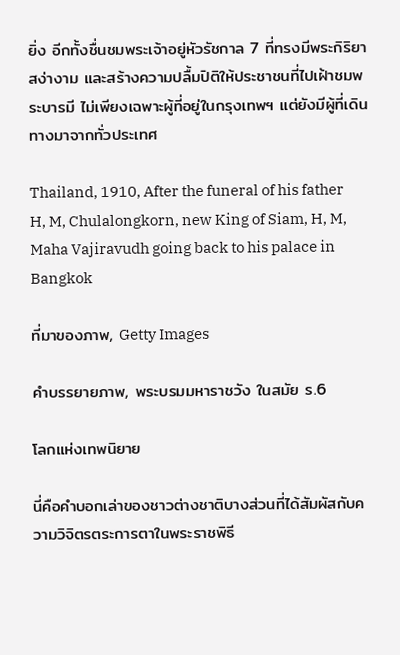ยิ่ง อีกทั้งชื่นชมพระเจ้าอยู่หัวรัชกาล 7 ที่ทรงมีพระกิริยาสง่างาม และสร้างความปลื้มปิติให้ประชาชนที่ไปเฝ้าชมพระบารมี ไม่เพียงเฉพาะผู้ที่อยู่ในกรุงเทพฯ แต่ยังมีผู้ที่เดินทางมาจากทั่วประเทศ

Thailand, 1910, After the funeral of his father H, M, Chulalongkorn, new King of Siam, H, M, Maha Vajiravudh going back to his palace in Bangkok

ที่มาของภาพ, Getty Images

คำบรรยายภาพ, พระบรมมหาราชวัง ในสมัย ร.6

โลกแห่งเทพนิยาย

นี่คือคำบอกเล่าของชาวต่างชาติบางส่วนที่ได้สัมผัสกับความวิจิตรตระการตาในพระราชพิธี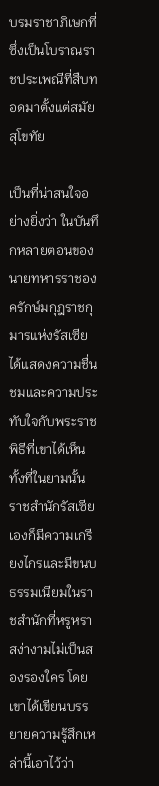บรมราชาภิเษกที่ซึ่งเป็นโบราณราชประเพณีที่สืบทอดมาตั้งแต่สมัยสุโขทัย

เป็นที่น่าสนใจอย่างยิ่งว่า ในบันทึกหลายตอนของนายทหารราชองครักษ์มกุฎราชกุมารแห่งรัสเซีย ได้แสดงความชื่นชมและความประทับใจกับพระราชพิธีที่เขาได้เห็น ทั้งที่ในยามนั้น ราชสำนักรัสเซียเองก็มีความเกรียงไกรและมีขนบธรรมเนียมในราชสำนักที่หรูหราสง่างามไม่เป็นสองรองใคร โดยเขาได้เขียนบรรยายความรู้สึกเหล่านี้เอาไว้ว่า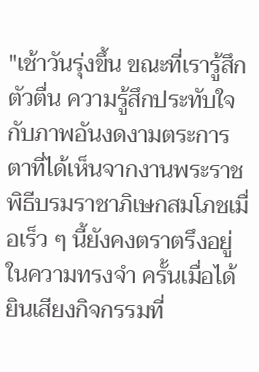"เช้าวันรุ่งขึ้น ขณะที่เรารู้สึกตัวตื่น ความรู้สึกประทับใจกับภาพอันงดงามตระการตาที่ได้เห็นจากงานพระราชพิธีบรมราชาภิเษกสมโภชเมื่อเร็ว ๆ นี้ยังคงตราตรึงอยู่ในความทรงจำ ครั้นเมื่อได้ยินเสียงกิจกรรมที่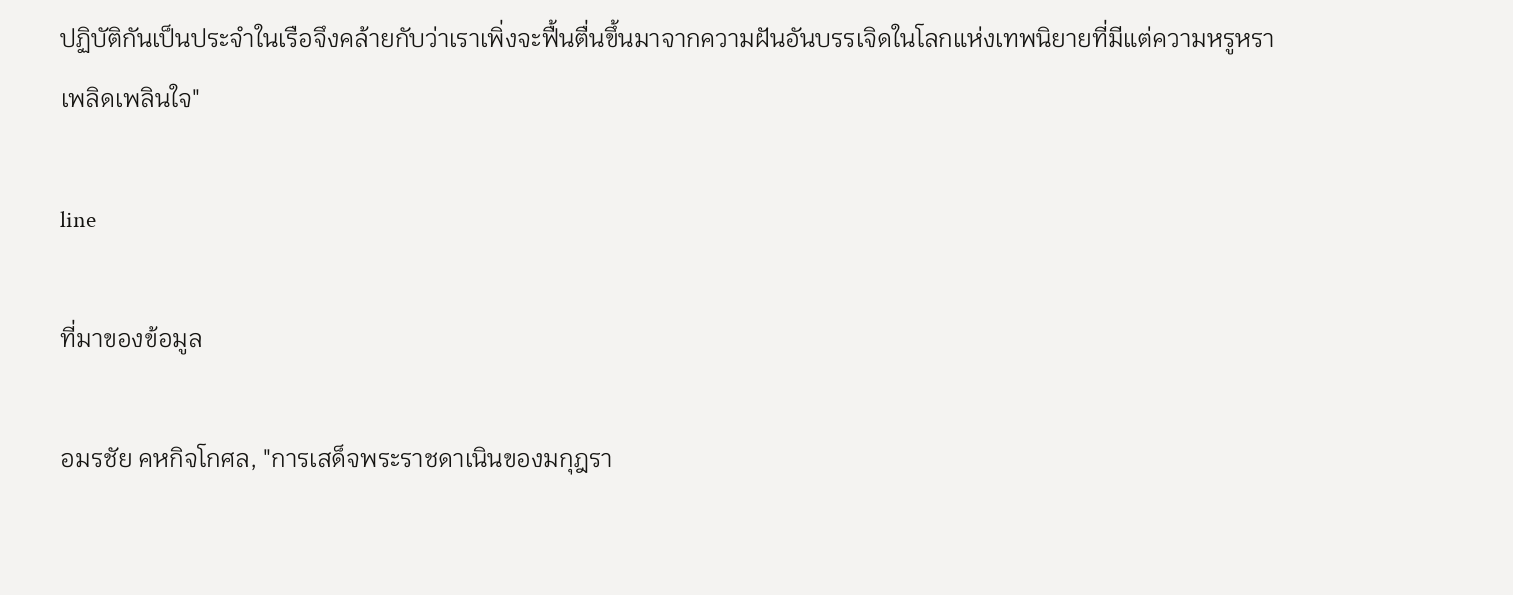ปฏิบัติกันเป็นประจำในเรือจึงคล้ายกับว่าเราเพิ่งจะฟื้นตื่นขึ้นมาจากความฝันอันบรรเจิดในโลกแห่งเทพนิยายที่มีแต่ความหรูหราเพลิดเพลินใจ"

line

ที่มาของข้อมูล

อมรชัย คหกิจโกศล, "การเสด็จพระราชดาเนินของมกุฎรา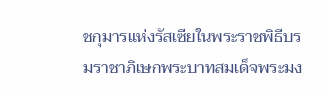ชกุมารแห่งรัสเซียในพระราชพิธีบรมราชาภิเษกพระบาทสมเด็จพระมง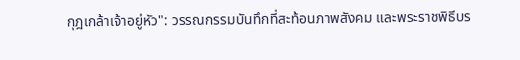กุฎเกล้าเจ้าอยู่หัว": วรรณกรรมบันทึกที่สะท้อนภาพสังคม และพระราชพิธีบร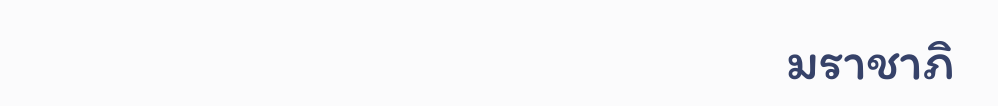มราชาภิ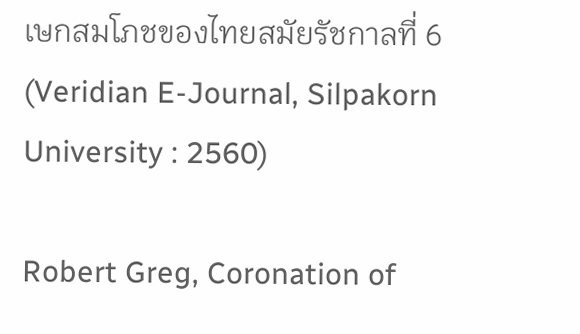เษกสมโภชของไทยสมัยรัชกาลที่ 6 (Veridian E-Journal, Silpakorn University : 2560)

Robert Greg, Coronation of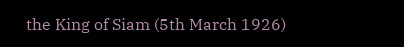the King of Siam (5th March 1926)